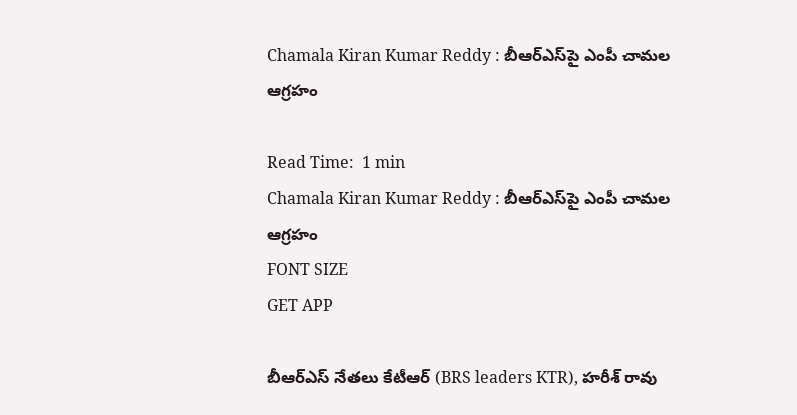Chamala Kiran Kumar Reddy : బీఆర్ఎస్‌పై ఎంపీ చామల ఆగ్రహం

Read Time:  1 min
Chamala Kiran Kumar Reddy : బీఆర్ఎస్‌పై ఎంపీ చామల ఆగ్రహం
FONT SIZE
GET APP

బీఆర్ఎస్ నేతలు కేటీఆర్ (BRS leaders KTR), హరీశ్ రావు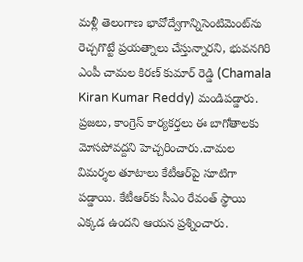మళ్లీ తెలంగాణ భావోద్వేగాన్నిసెంటిమెంట్‌ను రెచ్చగొట్టే ప్రయత్నాలు చేస్తున్నారని, భువనగిరి ఎంపీ చామల కిరణ్ కుమార్ రెడ్డి (Chamala Kiran Kumar Reddy) మండిపడ్డారు. ప్రజలు, కాంగ్రెస్ కార్యకర్తలు ఈ బాగోతాలకు మోసపోవద్దని హెచ్చరించారు.చామల విమర్శల తూటాలు కేటీఆర్‌పై సూటిగా పడ్డాయి. కేటీఆర్‌కు సీఎం రేవంత్ స్థాయి ఎక్కడ ఉందని ఆయన ప్రశ్నించారు.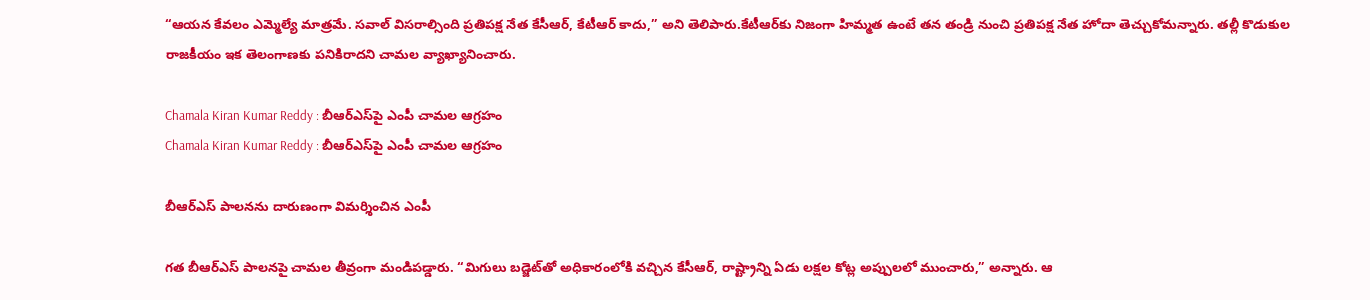“ఆయన కేవలం ఎమ్మెల్యే మాత్రమే. సవాల్ విసరాల్సింది ప్రతిపక్ష నేత కేసీఆర్, కేటీఆర్ కాదు,” అని తెలిపారు.కేటీఆర్‌కు నిజంగా హిమ్మత ఉంటే తన తండ్రి నుంచి ప్రతిపక్ష నేత హోదా తెచ్చుకోమన్నారు. తల్లీ కొడుకుల రాజకీయం ఇక తెలంగాణకు పనికిరాదని చామల వ్యాఖ్యానించారు.

Chamala Kiran Kumar Reddy : బీఆర్ఎస్‌పై ఎంపీ చామల ఆగ్రహం
Chamala Kiran Kumar Reddy : బీఆర్ఎస్‌పై ఎంపీ చామల ఆగ్రహం

బీఆర్ఎస్ పాలనను దారుణంగా విమర్శించిన ఎంపీ

గత బీఆర్ఎస్ పాలనపై చామల తీవ్రంగా మండిపడ్డారు. “మిగులు బడ్జెట్‌తో అధికారంలోకి వచ్చిన కేసీఆర్, రాష్ట్రాన్ని ఏడు లక్షల కోట్ల అప్పులలో ముంచారు,” అన్నారు. ఆ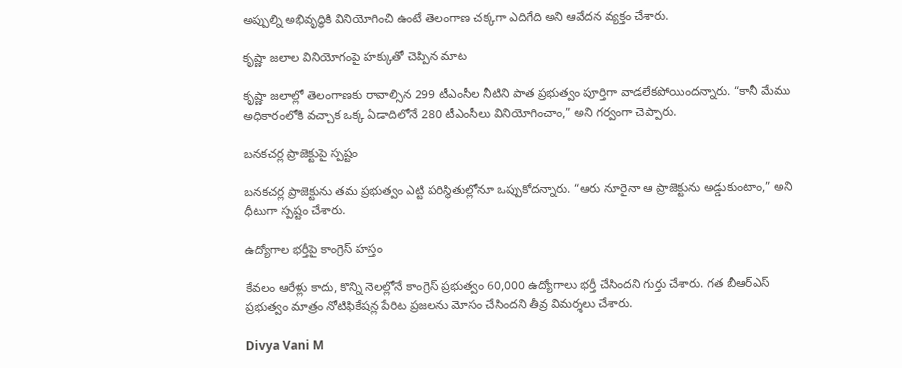అప్పుల్ని అభివృద్ధికి వినియోగించి ఉంటే తెలంగాణ చక్కగా ఎదిగేది అని ఆవేదన వ్యక్తం చేశారు.

కృష్ణా జలాల వినియోగంపై హక్కుతో చెప్పిన మాట

కృష్ణా జలాల్లో తెలంగాణకు రావాల్సిన 299 టీఎంసీల నీటిని పాత ప్రభుత్వం పూర్తిగా వాడలేకపోయిందన్నారు. “కానీ మేము అధికారంలోకి వచ్చాక ఒక్క ఏడాదిలోనే 280 టీఎంసీలు వినియోగించాం,” అని గర్వంగా చెప్పారు.

బనకచర్ల ప్రాజెక్టుపై స్పష్టం

బనకచర్ల ప్రాజెక్టును తమ ప్రభుత్వం ఎట్టి పరిస్థితుల్లోనూ ఒప్పుకోదన్నారు. “ఆరు నూరైనా ఆ ప్రాజెక్టును అడ్డుకుంటాం,” అని ధీటుగా స్పష్టం చేశారు.

ఉద్యోగాల భర్తీపై కాంగ్రెస్ హస్తం

కేవలం ఆరేళ్లు కాదు, కొన్ని నెలల్లోనే కాంగ్రెస్ ప్రభుత్వం 60,000 ఉద్యోగాలు భర్తీ చేసిందని గుర్తు చేశారు. గత బీఆర్ఎస్ ప్రభుత్వం మాత్రం నోటిఫికేషన్ల పేరిట ప్రజలను మోసం చేసిందని తీవ్ర విమర్శలు చేశారు.

Divya Vani M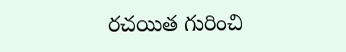రచయిత గురించి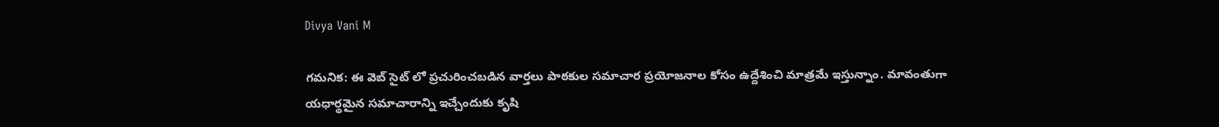Divya Vani M

గమనిక: ఈ వెబ్ సైట్ లో ప్రచురించబడిన వార్తలు పాఠకుల సమాచార ప్రయోజనాల కోసం ఉద్దేశించి మాత్రమే ఇస్తున్నాం. మావంతుగా యధార్థమైన సమాచారాన్ని ఇచ్చేందుకు కృషి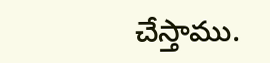చేస్తాము.